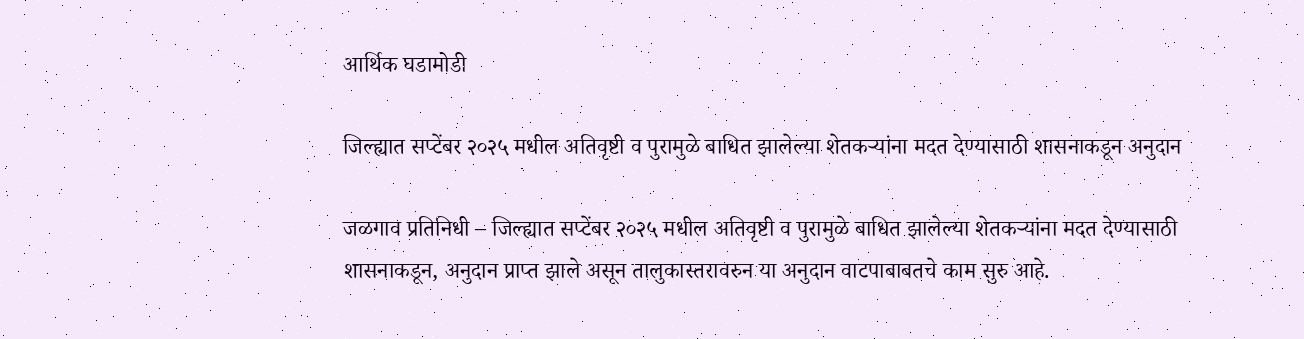आर्थिक घडामोडी

जिल्ह्यात सप्टेंबर २०२५ मधील अतिवृष्टी व पुरामुळे बाधित झालेल्या शेतकऱ्यांना मदत देण्यासाठी शासनाकडून अनुदान

जळगाव प्रतिनिधी – जिल्ह्यात सप्टेंबर २०२५ मधील अतिवृष्टी व पुरामुळे बाधित झालेल्या शेतकऱ्यांना मदत देण्यासाठी शासनाकडून, अनुदान प्राप्त झाले असून तालुकास्तरावरुन या अनुदान वाटपाबाबतचे काम सुरु आहे.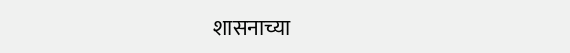शासनाच्या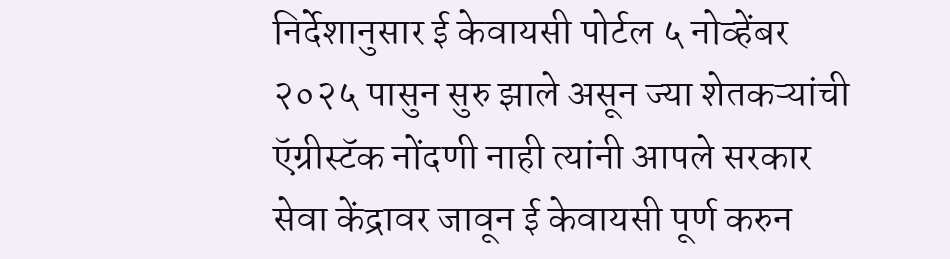निर्देशानुसार ई केवायसी पोर्टल ५ नोव्हेंबर २०२५ पासुन सुरु झाले असून ज्या शेतकऱ्यांची ऍग्रीस्टॅक नोंदणी नाही त्यांनी आपले सरकार सेवा केंद्रावर जावून ई केवायसी पूर्ण करुन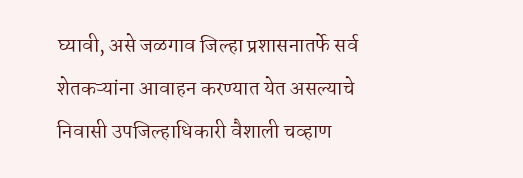घ्यावी, असे जळगाव जिल्हा प्रशासनातर्फे सर्व शेतकऱ्यांना आवाहन करण्यात येत असल्याचे निवासी उपजिल्हाधिकारी वैशाली चव्हाण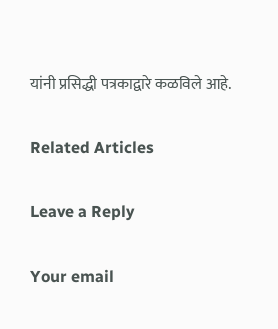यांनी प्रसिद्धी पत्रकाद्वारे कळविले आहे.

Related Articles

Leave a Reply

Your email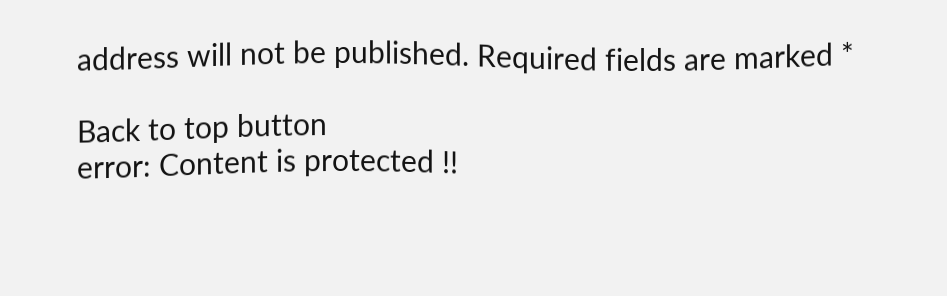address will not be published. Required fields are marked *

Back to top button
error: Content is protected !!